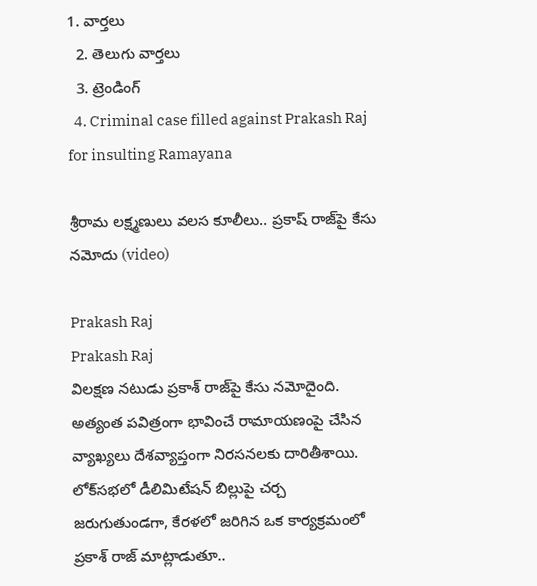1. వార్తలు
  2. తెలుగు వార్తలు
  3. ట్రెండింగ్
  4. Criminal case filled against Prakash Raj for insulting Ramayana

శ్రీరామ లక్ష్మణులు వలస కూలీలు.. ప్రకాష్ రాజ్‌పై కేసు నమోదు (video)

Prakash Raj
Prakash Raj
విలక్షణ నటుడు ప్రకాశ్ రాజ్‌పై కేసు నమోదైంది. అత్యంత పవిత్రంగా భావించే రామాయణంపై చేసిన వ్యాఖ్యలు దేశవ్యాప్తంగా నిరసనలకు దారితీశాయి. లోక్‌సభలో డీలిమిటేషన్ బిల్లుపై చర్చ జరుగుతుండగా, కేరళలో జరిగిన ఒక కార్యక్రమంలో ప్రకాశ్ రాజ్ మాట్లాడుతూ..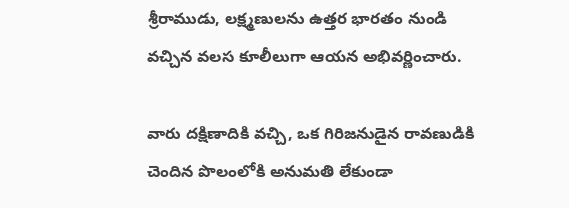శ్రీరాముడు, లక్ష్మణులను ఉత్తర భారతం నుండి వచ్చిన వలస కూలీలుగా ఆయన అభివర్ణించారు.

వారు దక్షిణాదికి వచ్చి, ఒక గిరిజనుడైన రావణుడికి చెందిన పొలంలోకి అనుమతి లేకుండా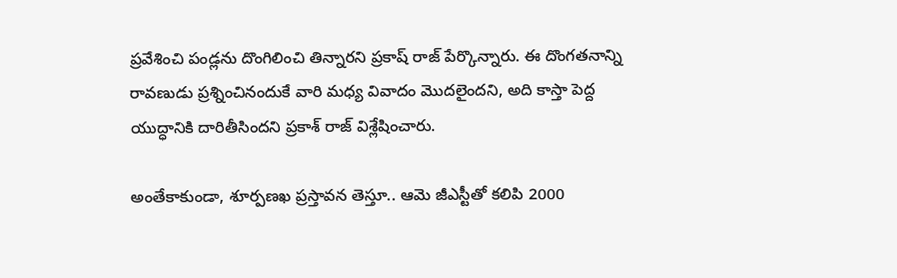ప్రవేశించి పండ్లను దొంగిలించి తిన్నారని ప్రకాష్ రాజ్ పేర్కొన్నారు. ఈ దొంగతనాన్ని రావణుడు ప్రశ్నించినందుకే వారి మధ్య వివాదం మొదలైందని, అది కాస్తా పెద్ద యుద్ధానికి దారితీసిందని ప్రకాశ్ రాజ్ విశ్లేషించారు.

అంతేకాకుండా, శూర్పణఖ ప్రస్తావన తెస్తూ.. ఆమె జీఎస్టీతో కలిపి 2000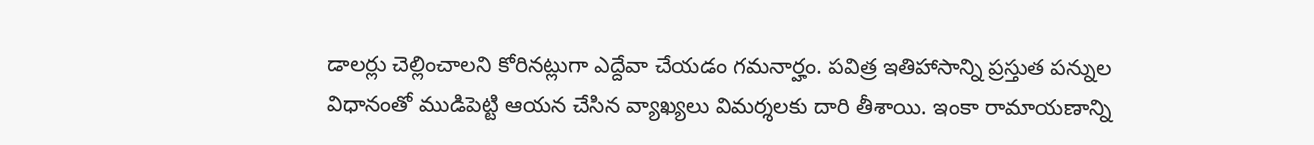డాలర్లు చెల్లించాలని కోరినట్లుగా ఎద్దేవా చేయడం గమనార్హం. పవిత్ర ఇతిహాసాన్ని ప్రస్తుత పన్నుల విధానంతో ముడిపెట్టి ఆయన చేసిన వ్యాఖ్యలు విమర్శలకు దారి తీశాయి. ఇంకా రామాయణాన్ని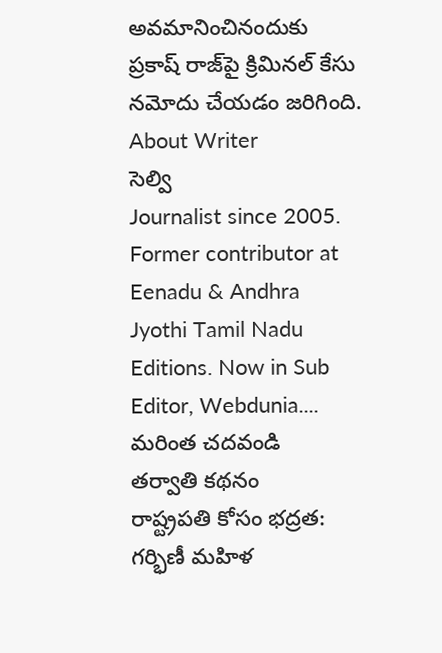అవమానించినందుకు ప్రకాష్ రాజ్‌పై క్రిమినల్ కేసు నమోదు చేయడం జరిగింది.
About Writer
సెల్వి
Journalist since 2005. Former contributor at Eenadu & Andhra Jyothi Tamil Nadu Editions. Now in Sub Editor, Webdunia.... మరింత చదవండి
తర్వాతి కథనం
రాష్ట్రపతి కోసం భద్రత: గర్భిణీ మహిళ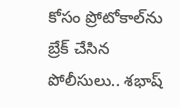కోసం ప్రోటోకాల్‌ను బ్రేక్ చేసిన పోలీసులు.. శభాష్